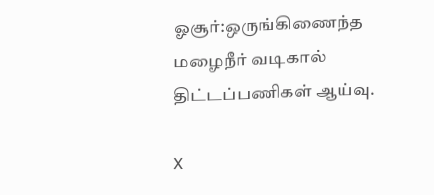ஓசூர்:ஒருங்கிணைந்த மழைநீர் வடிகால் திட்டப்பணிகள் ஆய்வு.

X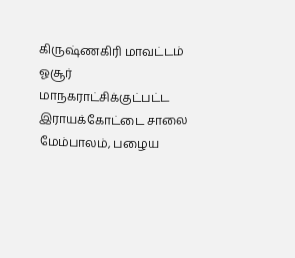கிருஷ்ணகிரி மாவட்டம் ஓசூர் மாநகராட்சிக்குட்பட்ட இராயக்கோட்டை சாலை மேம்பாலம், பழைய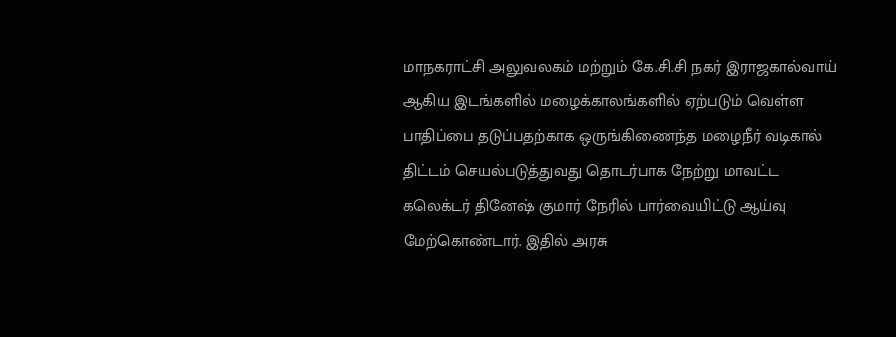மாநகராட்சி அலுவலகம் மற்றும் கே.சி.சி நகர் இராஜகால்வாய் ஆகிய இடங்களில் மழைக்காலங்களில் ஏற்படும் வெள்ள பாதிப்பை தடுப்பதற்காக ஒருங்கிணைந்த மழைநீர் வடிகால் திட்டம் செயல்படுத்துவது தொடர்பாக நேற்று மாவட்ட கலெக்டர் தினேஷ் குமார் நேரில் பார்வையிட்டு ஆய்வு மேற்கொண்டார். இதில் அரசு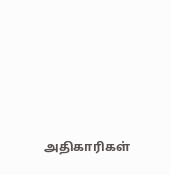அதிகாரிகள்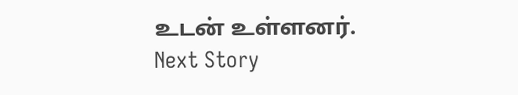உடன் உள்ளனர்.
Next Story